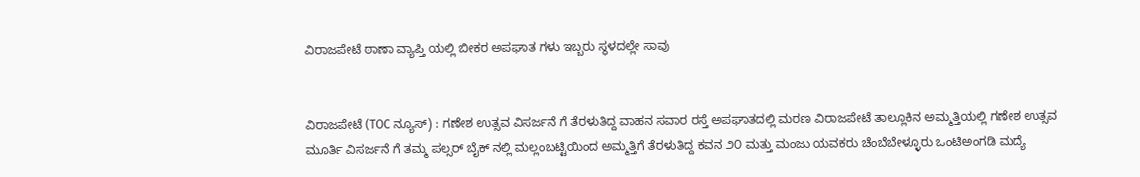ವಿರಾಜಪೇಟೆ ಠಾಣಾ ವ್ಯಾಪ್ತಿ ಯಲ್ಲಿ ಬೀಕರ ಅಪಘಾತ ಗಳು ಇಬ್ಬರು ಸ್ಥಳದಲ್ಲೇ ಸಾವು


ವಿರಾಜಪೇಟೆ (TOC ನ್ಯೂಸ್) : ಗಣೇಶ ಉತ್ಸವ ವಿಸರ್ಜನೆ ಗೆ ತೆರಳುತಿದ್ದ ವಾಹನ ಸವಾರ ರಸ್ತೆ ಅಪಘಾತದಲ್ಲಿ ಮರಣ ವಿರಾಜಪೇಟೆ ತಾಲ್ಲೂಕಿನ ಅಮ್ಮತ್ತಿಯಲ್ಲಿ ಗಣೇಶ ಉತ್ಸವ ಮೂರ್ತಿ ವಿಸರ್ಜನೆ ಗೆ ತಮ್ಮ ಪಲ್ಸರ್ ಬೈಕ್ ನಲ್ಲಿ ಮಲ್ಲಂಬಟ್ಟಿಯಿಂದ ಅಮ್ಮತ್ತಿಗೆ ತೆರಳುತಿದ್ದ ಕವನ ೨೦ ಮತ್ತು ಮಂಜು ಯವಕರು ಚೆಂಬೆಬೇಳ್ಳೂರು ಒಂಟಿಅಂಗಡಿ ಮದ್ಯೆ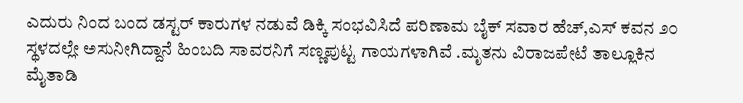ಎದುರು ನಿಂದ ಬಂದ ಡಸ್ಟರ್ ಕಾರುಗಳ ನಡುವೆ ಡಿಕ್ಕಿ ಸಂಭವಿಸಿದೆ ಪರಿಣಾಮ ಬೈಕ್ ಸವಾರ ಹೆಚ್,ಎಸ್ ಕವನ ೨೦ ಸ್ಥಳದಲ್ಲೇ ಅಸುನೀಗಿದ್ದಾನೆ ಹಿಂಬದಿ ಸಾವರನಿಗೆ ಸಣ್ಣಪುಟ್ಟ ಗಾಯಗಳಾಗಿವೆ .ಮೃತನು ವಿರಾಜಪೇಟೆ ತಾಲ್ಲೂಕಿನ ಮೈತಾಡಿ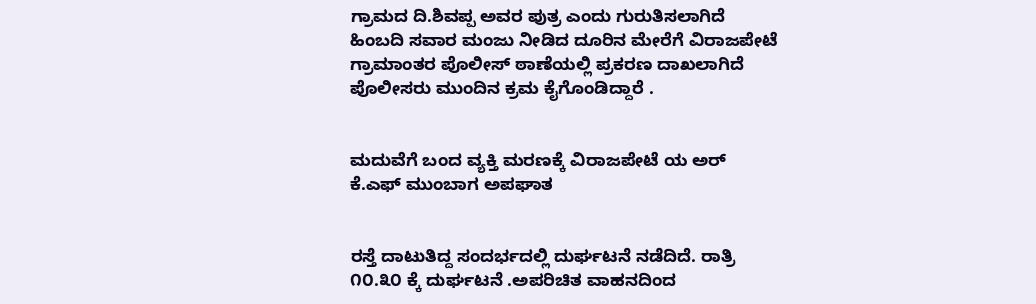ಗ್ರಾಮದ ದಿ.ಶಿವಪ್ಪ ಅವರ ಪುತ್ರ ಎಂದು ಗುರುತಿಸಲಾಗಿದೆ ಹಿಂಬದಿ ಸವಾರ ಮಂಜು ನೀಡಿದ ದೂರಿನ ಮೇರೆಗೆ ವಿರಾಜಪೇಟೆ ಗ್ರಾಮಾಂತರ ಪೊಲೀಸ್ ಠಾಣೆಯಲ್ಲಿ ಪ್ರಕರಣ ದಾಖಲಾಗಿದೆ ಪೊಲೀಸರು ಮುಂದಿನ ಕ್ರಮ ಕೈಗೊಂಡಿದ್ದಾರೆ .


ಮದುವೆಗೆ ಬಂದ ವ್ಯಕ್ತಿ ಮರಣಕ್ಕೆ ವಿರಾಜಪೇಟೆ ಯ ಅರ್ ಕೆ.ಎಫ್ ಮುಂಬಾಗ ಅಪಘಾತ


ರಸ್ತೆ ದಾಟುತಿದ್ದ ಸಂದರ್ಭದಲ್ಲಿ ದುರ್ಘಟನೆ ನಡೆದಿದೆ. ರಾತ್ರಿ ೧೦.೩೦ ಕ್ಕೆ ದುರ್ಘಟನೆ .ಅಪರಿಚಿತ ವಾಹನದಿಂದ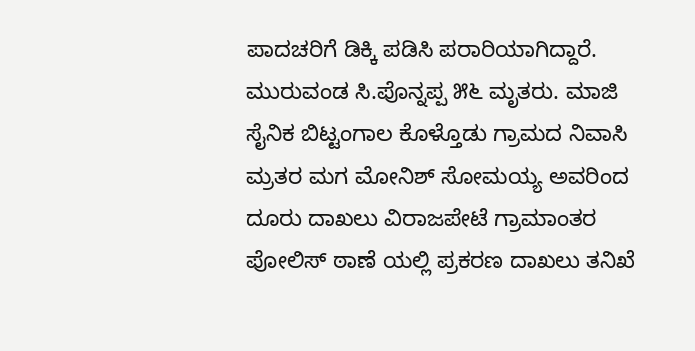ಪಾದಚರಿಗೆ ಡಿಕ್ಕಿ ಪಡಿಸಿ ಪರಾರಿಯಾಗಿದ್ದಾರೆ. ಮುರುವಂಡ ಸಿ.ಪೊನ್ನಪ್ಪ ೫೬ ಮೃತರು. ಮಾಜಿ ಸೈನಿಕ ಬಿಟ್ಟಂಗಾಲ ಕೊಳ್ತೊಡು ಗ್ರಾಮದ ನಿವಾಸಿ ಮ್ರತರ ಮಗ ಮೋನಿಶ್ ಸೋಮಯ್ಯ ಅವರಿಂದ ದೂರು ದಾಖಲು ವಿರಾಜಪೇಟೆ ಗ್ರಾಮಾಂತರ ಪೋಲಿಸ್ ಠಾಣೆ ಯಲ್ಲಿ ಪ್ರಕರಣ ದಾಖಲು ತನಿಖೆ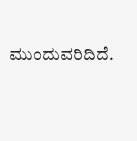ಮುಂದುವರಿದಿದೆ.